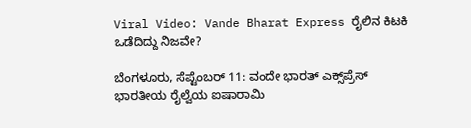Viral Video: Vande Bharat Express ರೈಲಿನ ಕಿಟಕಿ ಒಡೆದಿದ್ದು ನಿಜವೇ?

ಬೆಂಗಳೂರು, ಸೆಪ್ಟೆಂಬರ್ 11: ವಂದೇ ಭಾರತ್ ಎಕ್ಸ್‌ಪ್ರೆಸ್ ಭಾರತೀಯ ರೈಲ್ವೆಯ ಐಷಾರಾಮಿ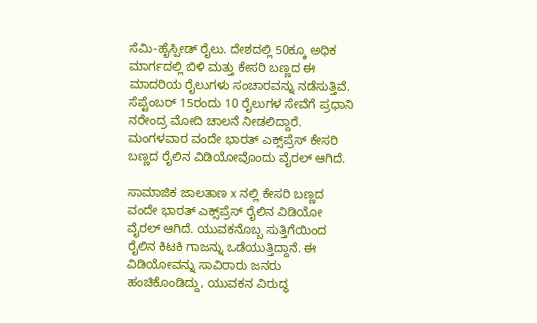ಸೆಮಿ-ಹೈಸ್ಪೀಡ್ ರೈಲು. ದೇಶದಲ್ಲಿ 50ಕ್ಕೂ ಅಧಿಕ ಮಾರ್ಗದಲ್ಲಿ ಬಿಳಿ ಮತ್ತು ಕೇಸರಿ ಬಣ್ಣದ ಈ ಮಾದರಿಯ ರೈಲುಗಳು ಸಂಚಾರವನ್ನು ನಡೆಸುತ್ತಿವೆ. ಸೆಪ್ಟೆಂಬರ್ 15ರಂದು 10 ರೈಲುಗಳ ಸೇವೆಗೆ ಪ್ರಧಾನಿ ನರೇಂದ್ರ ಮೋದಿ ಚಾಲನೆ ನೀಡಲಿದ್ದಾರೆ. ಮಂಗಳವಾರ ವಂದೇ ಭಾರತ್ ಎಕ್ಸ್‌ಪ್ರೆಸ್ ಕೇಸರಿ ಬಣ್ಣದ ರೈಲಿನ ವಿಡಿಯೋವೊಂದು ವೈರಲ್ ಆಗಿದೆ.

ಸಾಮಾಜಿಕ ಜಾಲತಾಣ x ನಲ್ಲಿ ಕೇಸರಿ ಬಣ್ಣದ ವಂದೇ ಭಾರತ್ ಎಕ್ಸ್‌ಪ್ರೆಸ್ ರೈಲಿನ ವಿಡಿಯೋ ವೈರಲ್ ಆಗಿದೆ. ಯುವಕನೊಬ್ಬ ಸುತ್ತಿಗೆಯಿಂದ ರೈಲಿನ ಕಿಟಕಿ ಗಾಜನ್ನು ಒಡೆಯುತ್ತಿದ್ದಾನೆ. ಈ ವಿಡಿಯೋವನ್ನು ಸಾವಿರಾರು ಜನರು ಹಂಚಿಕೊಂಡಿದ್ದು, ಯುವಕನ ವಿರುದ್ಧ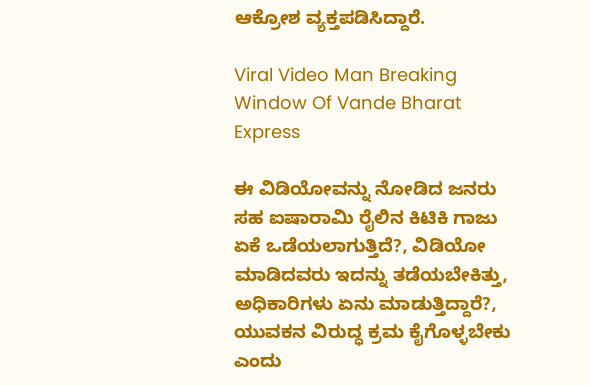ಆಕ್ರೋಶ ವ್ಯಕ್ತಪಡಿಸಿದ್ದಾರೆ.

Viral Video Man Breaking Window Of Vande Bharat Express

ಈ ವಿಡಿಯೋವನ್ನು ನೋಡಿದ ಜನರು ಸಹ ಐಷಾರಾಮಿ ರೈಲಿನ ಕಿಟಿಕಿ ಗಾಜು ಏಕೆ ಒಡೆಯಲಾಗುತ್ತಿದೆ?, ವಿಡಿಯೋ ಮಾಡಿದವರು ಇದನ್ನು ತಡೆಯಬೇಕಿತ್ತು, ಅಧಿಕಾರಿಗಳು ಏನು ಮಾಡುತ್ತಿದ್ದಾರೆ?, ಯುವಕನ ವಿರುದ್ಧ ಕ್ರಮ ಕೈಗೊಳ್ಳಬೇಕು ಎಂದು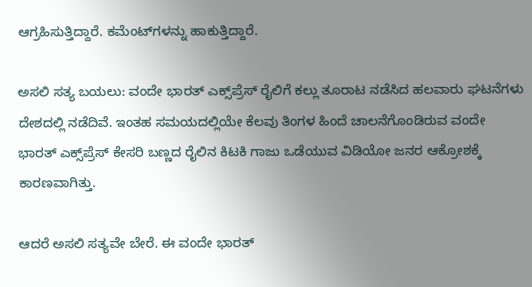ಆಗ್ರಹಿಸುತ್ತಿದ್ದಾರೆ. ಕಮೆಂಟ್‌ಗಳನ್ನು ಹಾಕುತ್ತಿದ್ದಾರೆ.

ಅಸಲಿ ಸತ್ಯ ಬಯಲು: ವಂದೇ ಭಾರತ್ ಎಕ್ಸ್‌ಪ್ರೆಸ್ ರೈಲಿಗೆ ಕಲ್ಲು ತೂರಾಟ ನಡೆಸಿದ ಹಲವಾರು ಘಟನೆಗಳು ದೇಶದಲ್ಲಿ ನಡೆದಿವೆ. ಇಂತಹ ಸಮಯದಲ್ಲಿಯೇ ಕೆಲವು ತಿಂಗಳ ಹಿಂದೆ ಚಾಲನೆಗೊಂಡಿರುವ ವಂದೇ ಭಾರತ್ ಎಕ್ಸ್‌ಪ್ರೆಸ್ ಕೇಸರಿ ಬಣ್ಣದ ರೈಲಿನ ಕಿಟಕಿ ಗಾಜು ಒಡೆಯುವ ವಿಡಿಯೋ ಜನರ ಆಕ್ರೋಶಕ್ಕೆ ಕಾರಣವಾಗಿತ್ತು.

ಆದರೆ ಅಸಲಿ ಸತ್ಯವೇ ಬೇರೆ. ಈ ವಂದೇ ಭಾರತ್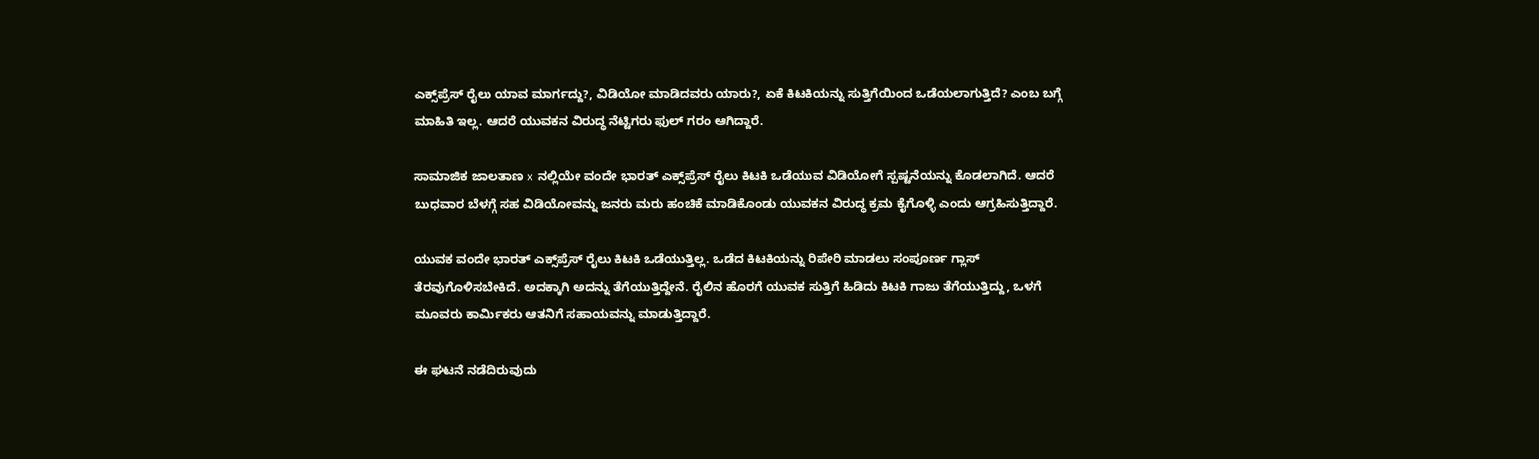ಎಕ್ಸ್‌ಪ್ರೆಸ್ ರೈಲು ಯಾವ ಮಾರ್ಗದ್ದು?, ವಿಡಿಯೋ ಮಾಡಿದವರು ಯಾರು?, ಏಕೆ ಕಿಟಕಿಯನ್ನು ಸುತ್ತಿಗೆಯಿಂದ ಒಡೆಯಲಾಗುತ್ತಿದೆ? ಎಂಬ ಬಗ್ಗೆ ಮಾಹಿತಿ ಇಲ್ಲ. ಆದರೆ ಯುವಕನ ವಿರುದ್ಧ ನೆಟ್ಟಿಗರು ಫುಲ್ ಗರಂ ಆಗಿದ್ದಾರೆ.

ಸಾಮಾಜಿಕ ಜಾಲತಾಣ x ನಲ್ಲಿಯೇ ವಂದೇ ಭಾರತ್ ಎಕ್ಸ್‌ಪ್ರೆಸ್ ರೈಲು ಕಿಟಕಿ ಒಡೆಯುವ ವಿಡಿಯೋಗೆ ಸ್ಪಷ್ಟನೆಯನ್ನು ಕೊಡಲಾಗಿದೆ. ಆದರೆ ಬುಧವಾರ ಬೆಳಗ್ಗೆ ಸಹ ವಿಡಿಯೋವನ್ನು ಜನರು ಮರು ಹಂಚಿಕೆ ಮಾಡಿಕೊಂಡು ಯುವಕನ ವಿರುದ್ಧ ಕ್ರಮ ಕೈಗೊಳ್ಳಿ ಎಂದು ಆಗ್ರಹಿಸುತ್ತಿದ್ದಾರೆ.

ಯುವಕ ವಂದೇ ಭಾರತ್ ಎಕ್ಸ್‌ಪ್ರೆಸ್ ರೈಲು ಕಿಟಕಿ ಒಡೆಯುತ್ತಿಲ್ಲ. ಒಡೆದ ಕಿಟಕಿಯನ್ನು ರಿಪೇರಿ ಮಾಡಲು ಸಂಪೂರ್ಣ ಗ್ಲಾಸ್ ತೆರವುಗೊಳಿಸಬೇಕಿದೆ. ಅದಕ್ಕಾಗಿ ಅದನ್ನು ತೆಗೆಯುತ್ತಿದ್ದೇನೆ. ರೈಲಿನ ಹೊರಗೆ ಯುವಕ ಸುತ್ತಿಗೆ ಹಿಡಿದು ಕಿಟಕಿ ಗಾಜು ತೆಗೆಯುತ್ತಿದ್ದು, ಒಳಗೆ ಮೂವರು ಕಾರ್ಮಿಕರು ಆತನಿಗೆ ಸಹಾಯವನ್ನು ಮಾಡುತ್ತಿದ್ದಾರೆ.

ಈ ಘಟನೆ ನಡೆದಿರುವುದು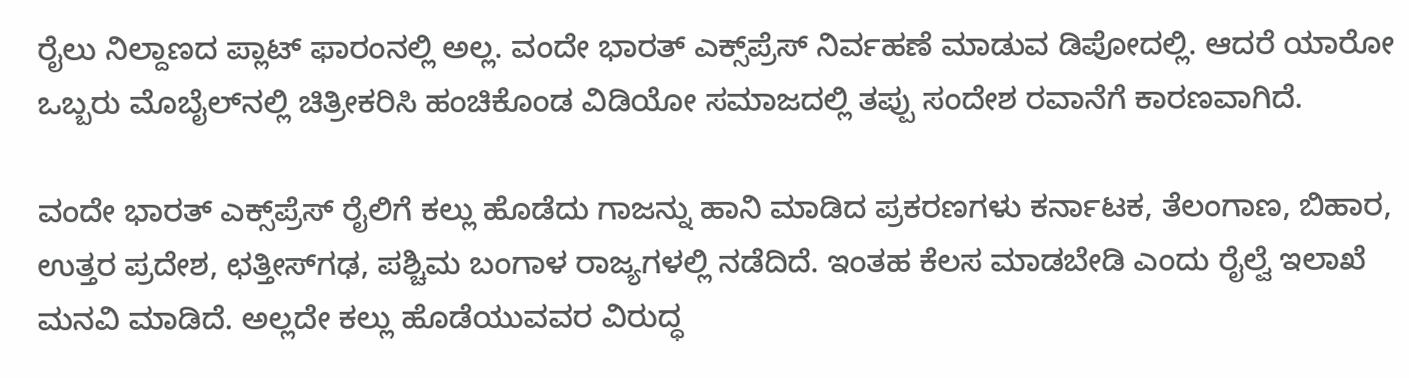ರೈಲು ನಿಲ್ದಾಣದ ಪ್ಲಾಟ್‌ ಫಾರಂನಲ್ಲಿ ಅಲ್ಲ. ವಂದೇ ಭಾರತ್ ಎಕ್ಸ್‌ಪ್ರೆಸ್ ನಿರ್ವಹಣೆ ಮಾಡುವ ಡಿಪೋದಲ್ಲಿ. ಆದರೆ ಯಾರೋ ಒಬ್ಬರು ಮೊಬೈಲ್‌ನಲ್ಲಿ ಚಿತ್ರೀಕರಿಸಿ ಹಂಚಿಕೊಂಡ ವಿಡಿಯೋ ಸಮಾಜದಲ್ಲಿ ತಪ್ಪು ಸಂದೇಶ ರವಾನೆಗೆ ಕಾರಣವಾಗಿದೆ.

ವಂದೇ ಭಾರತ್ ಎಕ್ಸ್‌ಪ್ರೆಸ್ ರೈಲಿಗೆ ಕಲ್ಲು ಹೊಡೆದು ಗಾಜನ್ನು ಹಾನಿ ಮಾಡಿದ ಪ್ರಕರಣಗಳು ಕರ್ನಾಟಕ, ತೆಲಂಗಾಣ, ಬಿಹಾರ, ಉತ್ತರ ಪ್ರದೇಶ, ಛತ್ತೀಸ್‌ಗಢ, ಪಶ್ಚಿಮ ಬಂಗಾಳ ರಾಜ್ಯಗಳಲ್ಲಿ ನಡೆದಿದೆ. ಇಂತಹ ಕೆಲಸ ಮಾಡಬೇಡಿ ಎಂದು ರೈಲ್ವೆ ಇಲಾಖೆ ಮನವಿ ಮಾಡಿದೆ. ಅಲ್ಲದೇ ಕಲ್ಲು ಹೊಡೆಯುವವರ ವಿರುದ್ಧ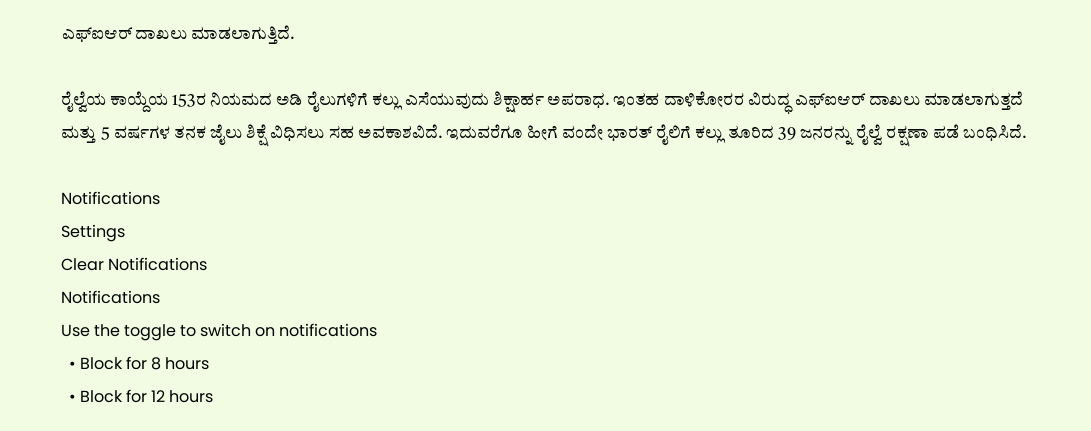ಎಫ್‌ಐಆರ್ ದಾಖಲು ಮಾಡಲಾಗುತ್ತಿದೆ.

ರೈಲ್ವೆಯ ಕಾಯ್ದೆಯ 153ರ ನಿಯಮದ ಅಡಿ ರೈಲುಗಳಿಗೆ ಕಲ್ಲು ಎಸೆಯುವುದು ಶಿಕ್ಷಾರ್ಹ ಅಪರಾಧ. ಇಂತಹ ದಾಳಿಕೋರರ ವಿರುದ್ಧ ಎಫ್‌ಐಆರ್ ದಾಖಲು ಮಾಡಲಾಗುತ್ತದೆ ಮತ್ತು 5 ವರ್ಷಗಳ ತನಕ ಜೈಲು ಶಿಕ್ಷೆ ವಿಧಿಸಲು ಸಹ ಅವಕಾಶವಿದೆ. ಇದುವರೆಗೂ ಹೀಗೆ ವಂದೇ ಭಾರತ್ ರೈಲಿಗೆ ಕಲ್ಲು ತೂರಿದ 39 ಜನರನ್ನು ರೈಲ್ವೆ ರಕ್ಷಣಾ ಪಡೆ ಬಂಧಿಸಿದೆ.

Notifications
Settings
Clear Notifications
Notifications
Use the toggle to switch on notifications
  • Block for 8 hours
  • Block for 12 hours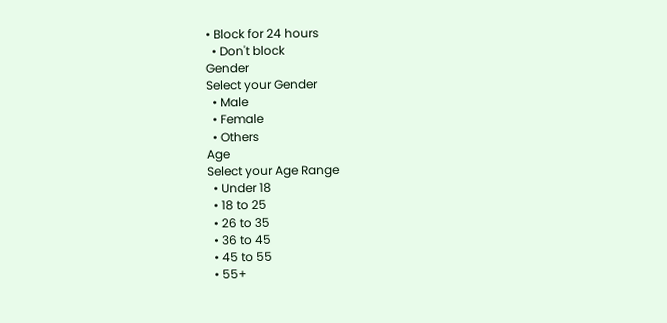• Block for 24 hours
  • Don't block
Gender
Select your Gender
  • Male
  • Female
  • Others
Age
Select your Age Range
  • Under 18
  • 18 to 25
  • 26 to 35
  • 36 to 45
  • 45 to 55
  • 55+